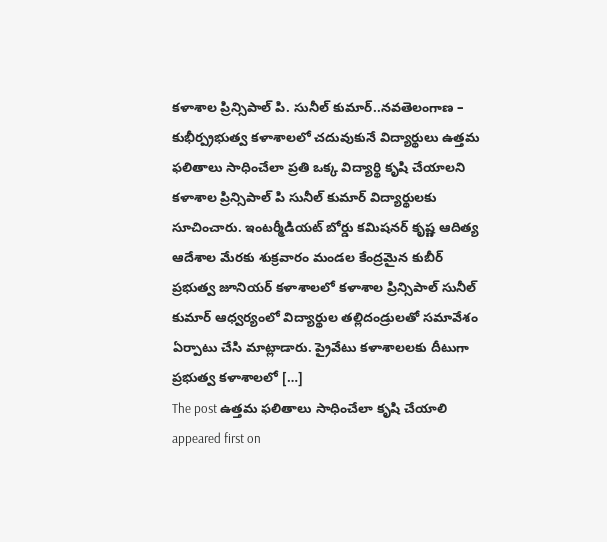కళాశాల ప్రిన్సిపాల్ పి. సునీల్ కుమార్..నవతెలంగాణ – కుభీర్ప్రభుత్వ కళాశాలలో చదువుకునే విద్యార్థులు ఉత్తమ ఫలితాలు సాధించేలా ప్రతి ఒక్క విద్యార్థి కృషి చేయాలని కళాశాల ప్రిన్సిపాల్ పి సునీల్ కుమార్ విద్యార్థులకు సూచించారు. ఇంటర్మీడియట్ బోర్డు కమిషనర్ కృష్ణ ఆదిత్య ఆదేశాల మేరకు శుక్రవారం మండల కేంద్రమైన కుబీర్ ప్రభుత్వ జూనియర్ కళాశాలలో కళాశాల ప్రిన్సిపాల్ సునీల్ కుమార్ ఆధ్వర్యంలో విద్యార్థుల తల్లిదండ్రులతో సమావేశం ఏర్పాటు చేసి మాట్లాడారు. ప్రైవేటు కళాశాలలకు దీటుగా ప్రభుత్వ కళాశాలలో […]
The post ఉత్తమ ఫలితాలు సాధించేలా కృషి చేయాలి appeared first on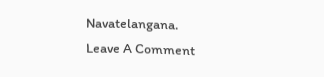Navatelangana.
Leave A Comment